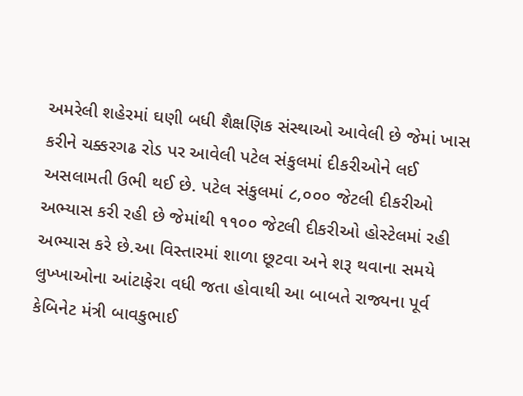અમરેલી શહેરમાં ઘણી બધી શૈક્ષણિક સંસ્થાઓ આવેલી છે જેમાં ખાસ કરીને ચક્કરગઢ રોડ પર આવેલી પટેલ સંકુલમાં દીકરીઓને લઈ અસલામતી ઉભી થઈ છે. પટેલ સંકુલમાં ૮,૦૦૦ જેટલી દીકરીઓ અભ્યાસ કરી રહી છે જેમાંથી ૧૧૦૦ જેટલી દીકરીઓ હોસ્ટેલમાં રહી અભ્યાસ કરે છે.આ વિસ્તારમાં શાળા છૂટવા અને શરૂ થવાના સમયે લુખ્ખાઓના આંટાફેરા વધી જતા હોવાથી આ બાબતે રાજ્યના પૂર્વ કેબિનેટ મંત્રી બાવકુભાઈ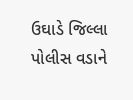ઉઘાડે જિલ્લા પોલીસ વડાને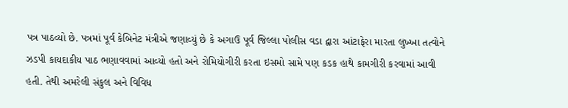પત્ર પાઠવ્યો છે. પત્રમાં પૂર્વ કેબિનેટ મંત્રીએ જણાવ્યું છે કે અગાઉ પૂર્વ જિલ્લા પોલીસ વડા દ્વારા આંટાફેરા મારતા લુખ્ખા તત્વોને ઝડપી કાયદાકીય પાઠ ભણાવવામાં આવ્યો હતો અને રોમિયોગીરી કરતા ઇસમો સામે પણ કડક હાથે કામગીરી કરવામાં આવી હતી. તેથી અમરેલી સંકુલ અને વિવિધ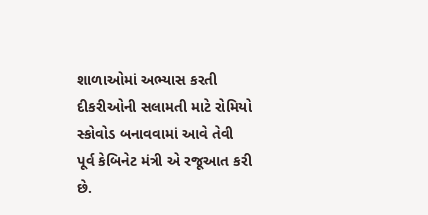શાળાઓમાં અભ્યાસ કરતી દીકરીઓની સલામતી માટે રોમિયો સ્કોવોડ બનાવવામાં આવે તેવી પૂર્વ કેબિનેટ મંત્રી એ રજૂઆત કરી છે.